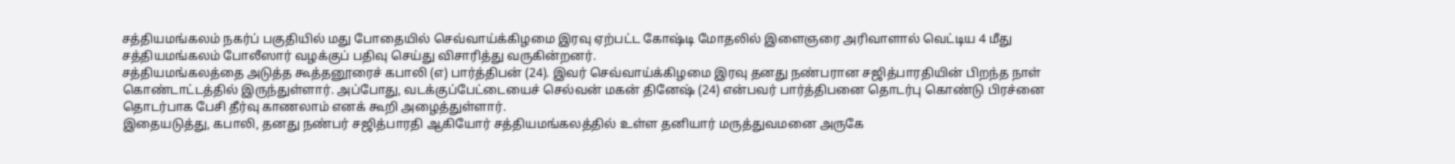சத்தியமங்கலம் நகர்ப் பகுதியில் மது போதையில் செவ்வாய்க்கிழமை இரவு ஏற்பட்ட கோஷ்டி மோதலில் இளைஞரை அரிவாளால் வெட்டிய 4 மீது சத்தியமங்கலம் போலீஸார் வழக்குப் பதிவு செய்து விசாரித்து வருகின்றனர்.
சத்தியமங்கலத்தை அடுத்த கூத்தனூரைச் கபாலி (எ) பார்த்திபன் (24). இவர் செவ்வாய்க்கிழமை இரவு தனது நண்பரான சஜித்பாரதியின் பிறந்த நாள் கொண்டாட்டத்தில் இருந்துள்ளார். அப்போது, வடக்குப்பேட்டையைச் செல்வன் மகன் தினேஷ் (24) என்பவர் பார்த்திபனை தொடர்பு கொண்டு பிரச்னை தொடர்பாக பேசி தீர்வு காணலாம் எனக் கூறி அழைத்துள்ளார்.
இதையடுத்து, கபாலி, தனது நண்பர் சஜித்பாரதி ஆகியோர் சத்தியமங்கலத்தில் உள்ள தனியார் மருத்துவமனை அருகே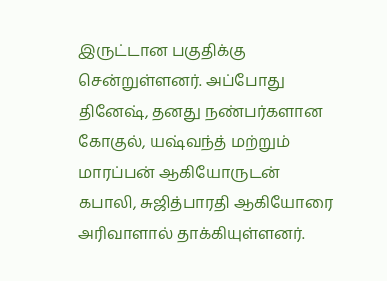இருட்டான பகுதிக்கு சென்றுள்ளனர். அப்போது தினேஷ், தனது நண்பர்களான கோகுல், யஷ்வந்த் மற்றும் மாரப்பன் ஆகியோருடன் கபாலி, சுஜித்பாரதி ஆகியோரை அரிவாளால் தாக்கியுள்ளனர்.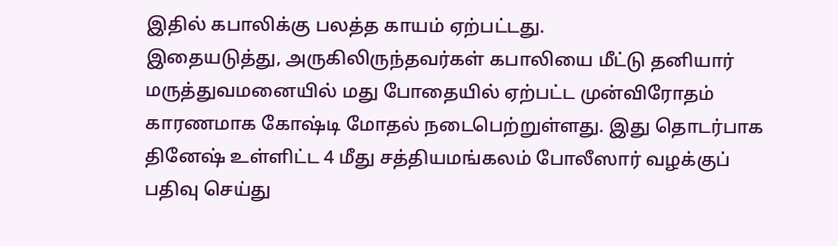இதில் கபாலிக்கு பலத்த காயம் ஏற்பட்டது.
இதையடுத்து, அருகிலிருந்தவர்கள் கபாலியை மீட்டு தனியார் மருத்துவமனையில் மது போதையில் ஏற்பட்ட முன்விரோதம் காரணமாக கோஷ்டி மோதல் நடைபெற்றுள்ளது. இது தொடர்பாக தினேஷ் உள்ளிட்ட 4 மீது சத்தியமங்கலம் போலீஸார் வழக்குப் பதிவு செய்து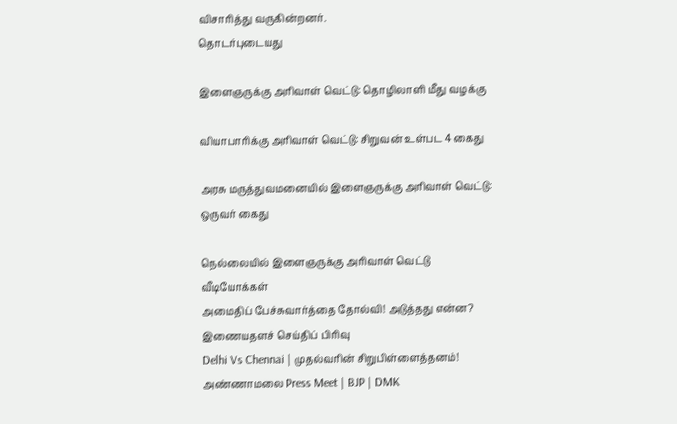விசாரித்து வருகின்றனர்.
தொடர்புடையது

இளைஞருக்கு அரிவாள் வெட்டு: தொழிலாளி மீது வழக்கு

வியாபாரிக்கு அரிவாள் வெட்டு: சிறுவன் உள்பட 4 கைது

அரசு மருத்துவமனையில் இளைஞருக்கு அரிவாள் வெட்டு: ஒருவர் கைது

நெல்லையில் இளைஞருக்கு அரிவாள் வெட்டு
வீடியோக்கள்
அமைதிப் பேச்சுவார்த்தை தோல்வி! அடுத்தது என்ன?
இணையதளச் செய்திப் பிரிவு
Delhi Vs Chennai | முதல்வரின் சிறுபிள்ளைத்தனம்! அண்ணாமலை Press Meet | BJP | DMK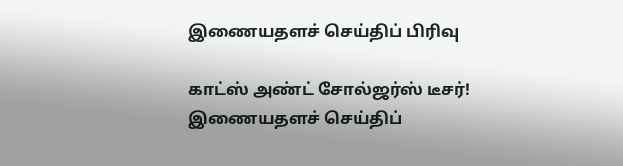இணையதளச் செய்திப் பிரிவு

காட்ஸ் அண்ட் சோல்ஜர்ஸ் டீசர்!
இணையதளச் செய்திப்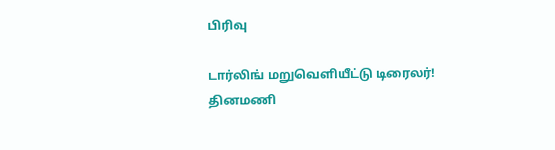பிரிவு

டார்லிங் மறுவெளியீட்டு டிரைலர்!
தினமணி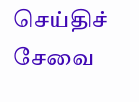செய்திச் சேவை